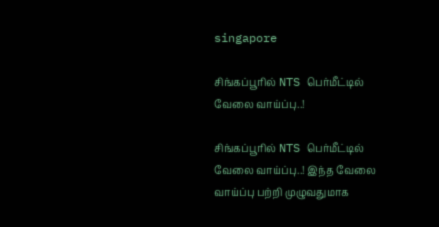singapore

சிங்கப்பூரில் NTS பெர்மீட்டில் வேலை வாய்ப்பு..!

சிங்கப்பூரில் NTS பெர்மீட்டில் வேலை வாய்ப்பு..! இந்த வேலை வாய்ப்பு பற்றி முழுவதுமாக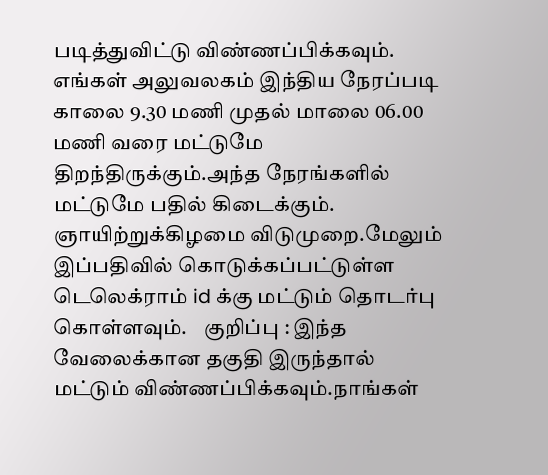படித்துவிட்டு விண்ணப்பிக்கவும். எங்கள் அலுவலகம் இந்திய நேரப்படி காலை 9.30 மணி முதல் மாலை 06.00 மணி வரை மட்டுமே திறந்திருக்கும்.அந்த நேரங்களில் மட்டுமே பதில் கிடைக்கும். ஞாயிற்றுக்கிழமை விடுமுறை.மேலும் இப்பதிவில் கொடுக்கப்பட்டுள்ள டெலெக்ராம் id க்கு மட்டும் தொடர்பு கொள்ளவும்.    குறிப்பு : இந்த வேலைக்கான தகுதி இருந்தால் மட்டும் விண்ணப்பிக்கவும்.நாங்கள்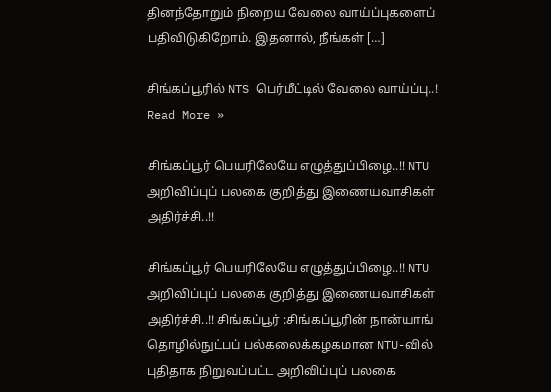தினந்தோறும் நிறைய வேலை வாய்ப்புகளைப் பதிவிடுகிறோம். இதனால், நீங்கள் […]

சிங்கப்பூரில் NTS பெர்மீட்டில் வேலை வாய்ப்பு..! Read More »

சிங்கப்பூர் பெயரிலேயே எழுத்துப்பிழை..!! NTU அறிவிப்புப் பலகை குறித்து இணையவாசிகள் அதிர்ச்சி..!!

சிங்கப்பூர் பெயரிலேயே எழுத்துப்பிழை..!! NTU அறிவிப்புப் பலகை குறித்து இணையவாசிகள் அதிர்ச்சி..!! சிங்கப்பூர் :சிங்கப்பூரின் நான்யாங் தொழில்நுட்பப் பல்கலைக்கழகமான NTU-வில் புதிதாக நிறுவப்பட்ட அறிவிப்புப் பலகை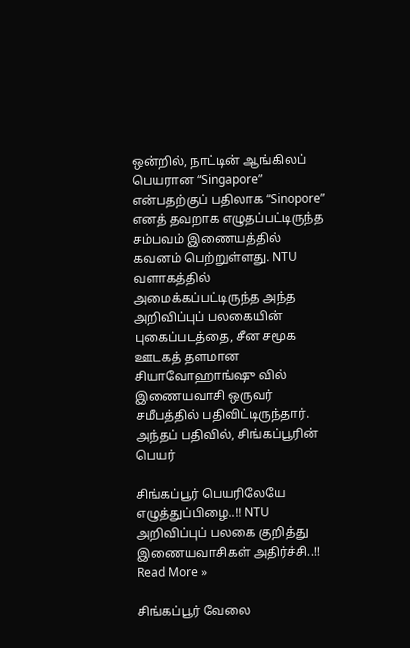ஒன்றில், நாட்டின் ஆங்கிலப் பெயரான “Singapore” என்பதற்குப் பதிலாக “Sinopore” எனத் தவறாக எழுதப்பட்டிருந்த சம்பவம் இணையத்தில் கவனம் பெற்றுள்ளது. NTU வளாகத்தில் அமைக்கப்பட்டிருந்த அந்த அறிவிப்புப் பலகையின் புகைப்படத்தை, சீன சமூக ஊடகத் தளமான சியாவோஹாங்ஷு வில் இணையவாசி ஒருவர் சமீபத்தில் பதிவிட்டிருந்தார். அந்தப் பதிவில், சிங்கப்பூரின் பெயர்

சிங்கப்பூர் பெயரிலேயே எழுத்துப்பிழை..!! NTU அறிவிப்புப் பலகை குறித்து இணையவாசிகள் அதிர்ச்சி..!! Read More »

சிங்கப்பூர் வேலை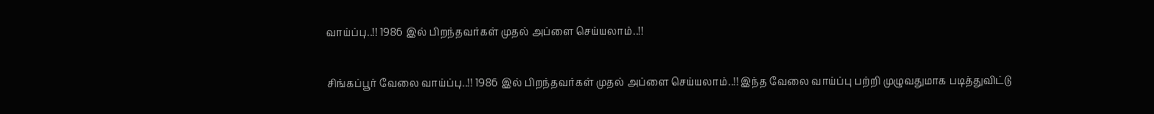வாய்ப்பு..!! 1986 இல் பிறந்தவர்கள் முதல் அப்ளை செய்யலாம்..!!

சிங்கப்பூர் வேலை வாய்ப்பு..!! 1986 இல் பிறந்தவர்கள் முதல் அப்ளை செய்யலாம்..!! இந்த வேலை வாய்ப்பு பற்றி முழுவதுமாக படித்துவிட்டு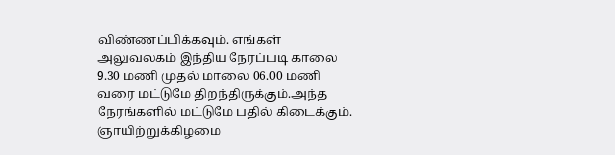விண்ணப்பிக்கவும். எங்கள் அலுவலகம் இந்திய நேரப்படி காலை 9.30 மணி முதல் மாலை 06.00 மணி வரை மட்டுமே திறந்திருக்கும்.அந்த நேரங்களில் மட்டுமே பதில் கிடைக்கும். ஞாயிற்றுக்கிழமை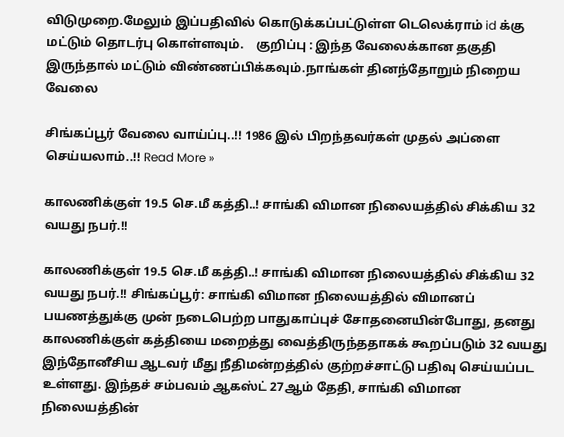விடுமுறை.மேலும் இப்பதிவில் கொடுக்கப்பட்டுள்ள டெலெக்ராம் id க்கு மட்டும் தொடர்பு கொள்ளவும்.    குறிப்பு : இந்த வேலைக்கான தகுதி இருந்தால் மட்டும் விண்ணப்பிக்கவும்.நாங்கள் தினந்தோறும் நிறைய வேலை

சிங்கப்பூர் வேலை வாய்ப்பு..!! 1986 இல் பிறந்தவர்கள் முதல் அப்ளை செய்யலாம்..!! Read More »

காலணிக்குள் 19.5 செ.மீ கத்தி..! சாங்கி விமான நிலையத்தில் சிக்கிய 32 வயது நபர்.!!

காலணிக்குள் 19.5 செ.மீ கத்தி..! சாங்கி விமான நிலையத்தில் சிக்கிய 32 வயது நபர்.!! சிங்கப்பூர்: சாங்கி விமான நிலையத்தில் விமானப் பயணத்துக்கு முன் நடைபெற்ற பாதுகாப்புச் சோதனையின்போது, தனது காலணிக்குள் கத்தியை மறைத்து வைத்திருந்ததாகக் கூறப்படும் 32 வயது இந்தோனீசிய ஆடவர் மீது நீதிமன்றத்தில் குற்றச்சாட்டு பதிவு செய்யப்பட உள்ளது. இந்தச் சம்பவம் ஆகஸ்ட் 27ஆம் தேதி, சாங்கி விமான நிலையத்தின்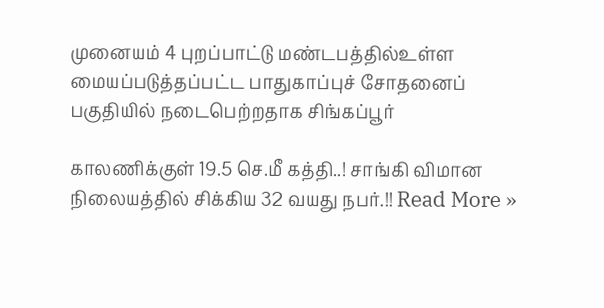முனையம் 4 புறப்பாட்டு மண்டபத்தில்உள்ள மையப்படுத்தப்பட்ட பாதுகாப்புச் சோதனைப் பகுதியில் நடைபெற்றதாக சிங்கப்பூர்

காலணிக்குள் 19.5 செ.மீ கத்தி..! சாங்கி விமான நிலையத்தில் சிக்கிய 32 வயது நபர்.!! Read More »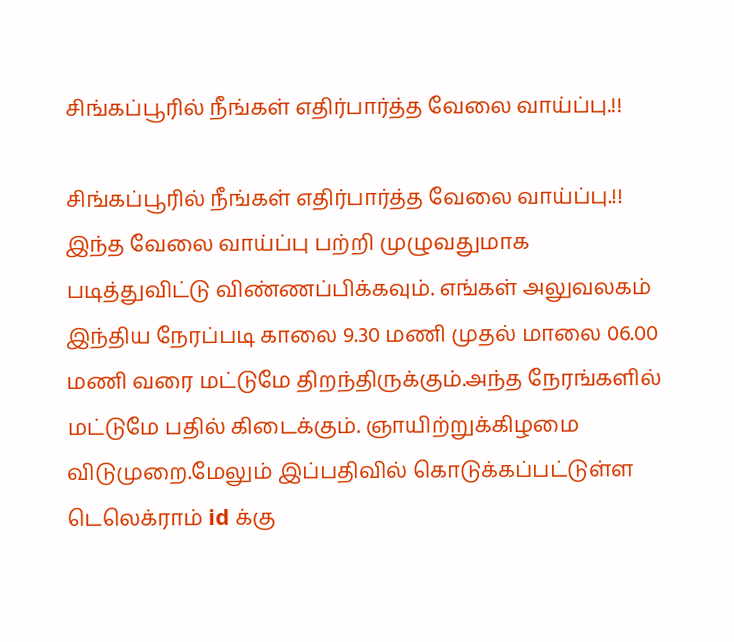சிங்கப்பூரில் நீங்கள் எதிர்பார்த்த வேலை வாய்ப்பு.!!

சிங்கப்பூரில் நீங்கள் எதிர்பார்த்த வேலை வாய்ப்பு.!! இந்த வேலை வாய்ப்பு பற்றி முழுவதுமாக படித்துவிட்டு விண்ணப்பிக்கவும். எங்கள் அலுவலகம் இந்திய நேரப்படி காலை 9.30 மணி முதல் மாலை 06.00 மணி வரை மட்டுமே திறந்திருக்கும்.அந்த நேரங்களில் மட்டுமே பதில் கிடைக்கும். ஞாயிற்றுக்கிழமை விடுமுறை.மேலும் இப்பதிவில் கொடுக்கப்பட்டுள்ள டெலெக்ராம் id க்கு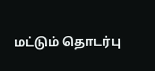மட்டும் தொடர்பு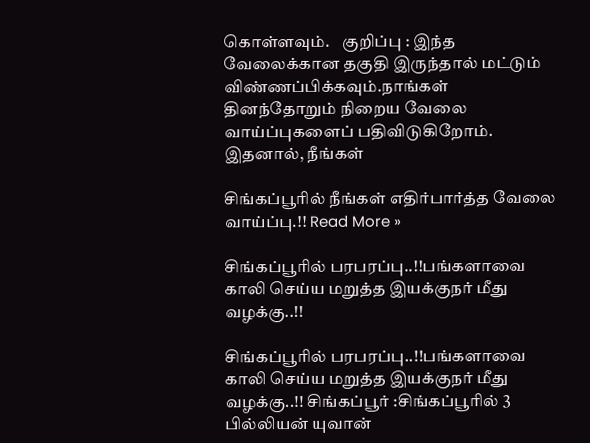கொள்ளவும்.    குறிப்பு : இந்த வேலைக்கான தகுதி இருந்தால் மட்டும் விண்ணப்பிக்கவும்.நாங்கள் தினந்தோறும் நிறைய வேலை வாய்ப்புகளைப் பதிவிடுகிறோம். இதனால், நீங்கள்

சிங்கப்பூரில் நீங்கள் எதிர்பார்த்த வேலை வாய்ப்பு.!! Read More »

சிங்கப்பூரில் பரபரப்பு..!!பங்களாவை காலி செய்ய மறுத்த இயக்குநர் மீது வழக்கு..!!

சிங்கப்பூரில் பரபரப்பு..!!பங்களாவை காலி செய்ய மறுத்த இயக்குநர் மீது வழக்கு..!! சிங்கப்பூர் :சிங்கப்பூரில் 3 பில்லியன் யுவான்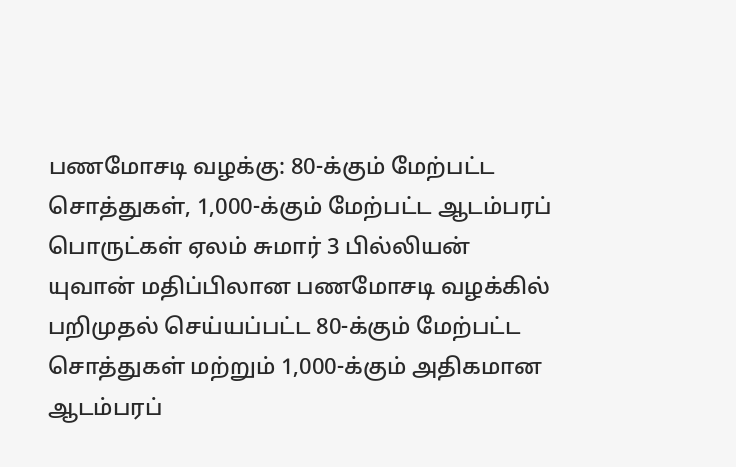பணமோசடி வழக்கு: 80-க்கும் மேற்பட்ட சொத்துகள், 1,000-க்கும் மேற்பட்ட ஆடம்பரப் பொருட்கள் ஏலம் சுமார் 3 பில்லியன் யுவான் மதிப்பிலான பணமோசடி வழக்கில் பறிமுதல் செய்யப்பட்ட 80-க்கும் மேற்பட்ட சொத்துகள் மற்றும் 1,000-க்கும் அதிகமான ஆடம்பரப்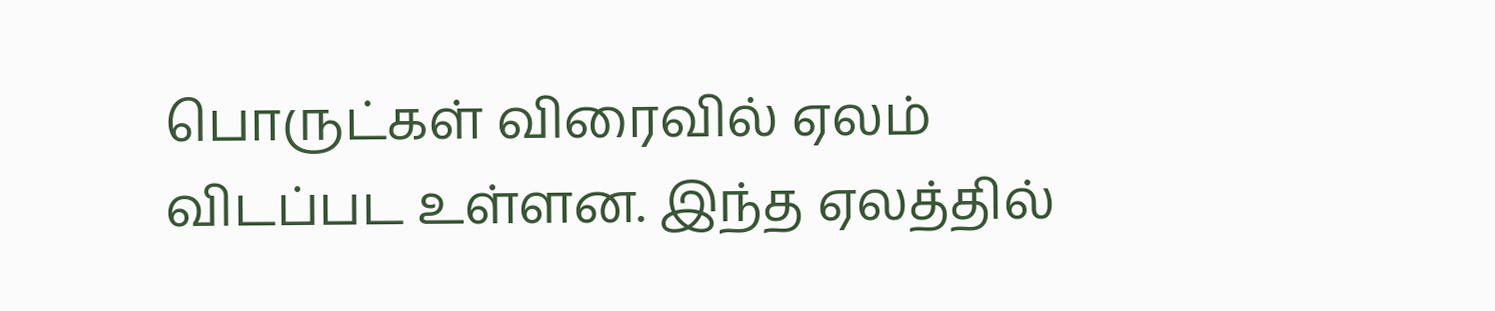பொருட்கள் விரைவில் ஏலம் விடப்பட உள்ளன. இந்த ஏலத்தில்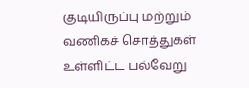குடியிருப்பு மற்றும் வணிகச் சொத்துகள் உள்ளிட்ட பல்வேறு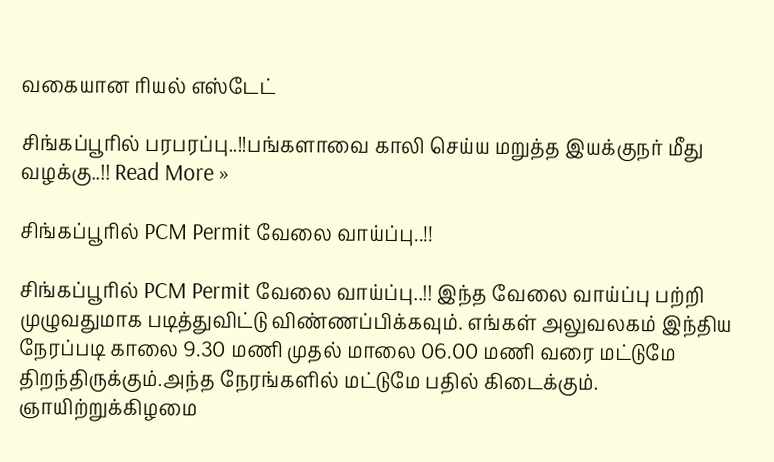வகையான ரியல் எஸ்டேட்

சிங்கப்பூரில் பரபரப்பு..!!பங்களாவை காலி செய்ய மறுத்த இயக்குநர் மீது வழக்கு..!! Read More »

சிங்கப்பூரில் PCM Permit வேலை வாய்ப்பு..!!

சிங்கப்பூரில் PCM Permit வேலை வாய்ப்பு..!! இந்த வேலை வாய்ப்பு பற்றி முழுவதுமாக படித்துவிட்டு விண்ணப்பிக்கவும். எங்கள் அலுவலகம் இந்திய நேரப்படி காலை 9.30 மணி முதல் மாலை 06.00 மணி வரை மட்டுமே திறந்திருக்கும்.அந்த நேரங்களில் மட்டுமே பதில் கிடைக்கும். ஞாயிற்றுக்கிழமை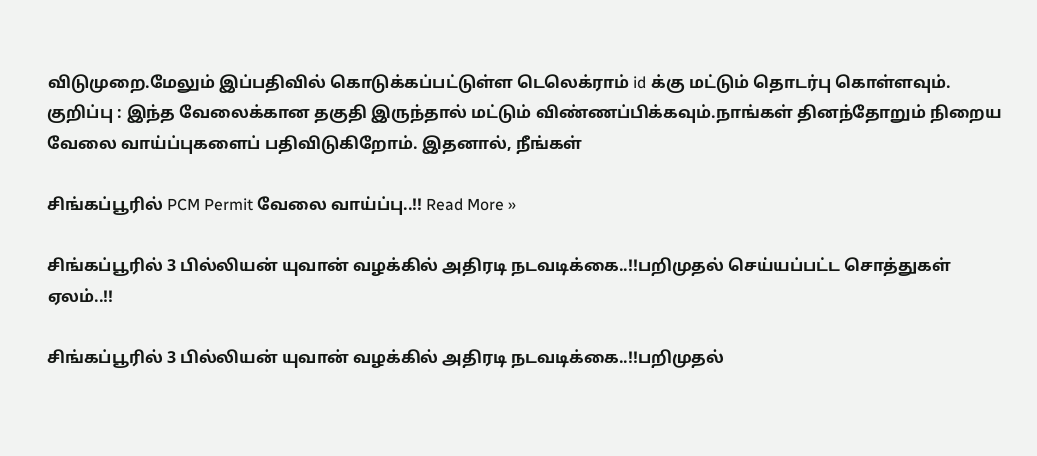விடுமுறை.மேலும் இப்பதிவில் கொடுக்கப்பட்டுள்ள டெலெக்ராம் id க்கு மட்டும் தொடர்பு கொள்ளவும்.    குறிப்பு : இந்த வேலைக்கான தகுதி இருந்தால் மட்டும் விண்ணப்பிக்கவும்.நாங்கள் தினந்தோறும் நிறைய வேலை வாய்ப்புகளைப் பதிவிடுகிறோம். இதனால், நீங்கள்

சிங்கப்பூரில் PCM Permit வேலை வாய்ப்பு..!! Read More »

சிங்கப்பூரில் 3 பில்லியன் யுவான் வழக்கில் அதிரடி நடவடிக்கை..!!பறிமுதல் செய்யப்பட்ட சொத்துகள் ஏலம்..!!

சிங்கப்பூரில் 3 பில்லியன் யுவான் வழக்கில் அதிரடி நடவடிக்கை..!!பறிமுதல்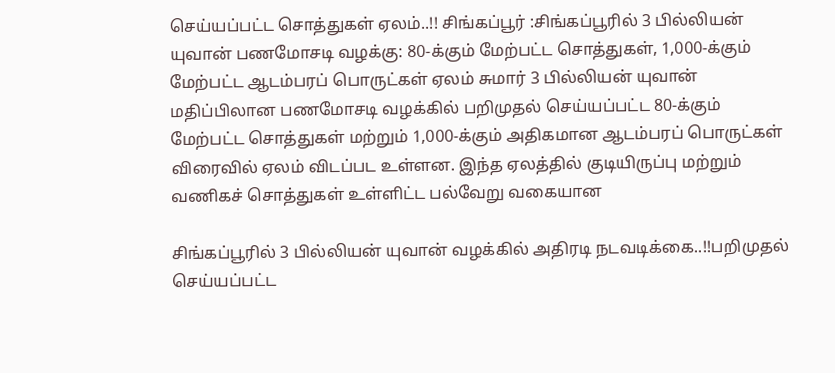செய்யப்பட்ட சொத்துகள் ஏலம்..!! சிங்கப்பூர் :சிங்கப்பூரில் 3 பில்லியன் யுவான் பணமோசடி வழக்கு: 80-க்கும் மேற்பட்ட சொத்துகள், 1,000-க்கும் மேற்பட்ட ஆடம்பரப் பொருட்கள் ஏலம் சுமார் 3 பில்லியன் யுவான் மதிப்பிலான பணமோசடி வழக்கில் பறிமுதல் செய்யப்பட்ட 80-க்கும் மேற்பட்ட சொத்துகள் மற்றும் 1,000-க்கும் அதிகமான ஆடம்பரப் பொருட்கள் விரைவில் ஏலம் விடப்பட உள்ளன. இந்த ஏலத்தில் குடியிருப்பு மற்றும் வணிகச் சொத்துகள் உள்ளிட்ட பல்வேறு வகையான

சிங்கப்பூரில் 3 பில்லியன் யுவான் வழக்கில் அதிரடி நடவடிக்கை..!!பறிமுதல் செய்யப்பட்ட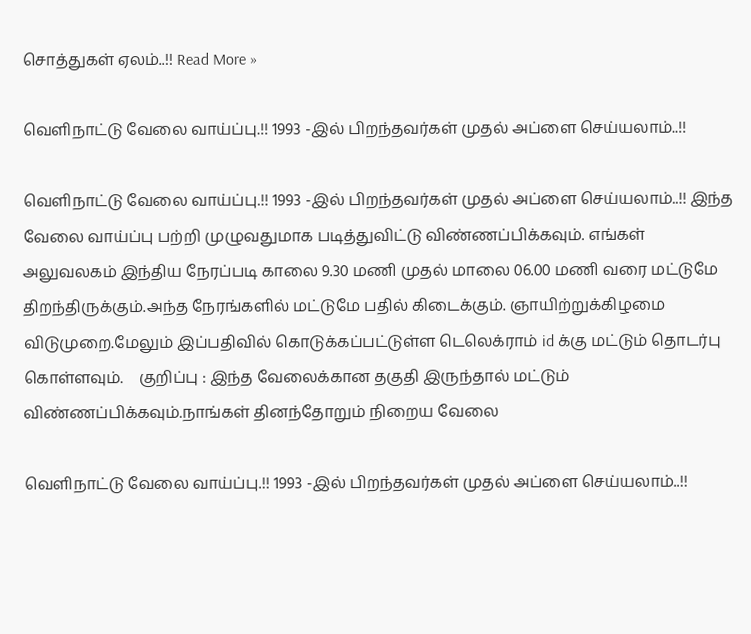சொத்துகள் ஏலம்..!! Read More »

வெளிநாட்டு வேலை வாய்ப்பு.!! 1993 -இல் பிறந்தவர்கள் முதல் அப்ளை செய்யலாம்..!!

வெளிநாட்டு வேலை வாய்ப்பு.!! 1993 -இல் பிறந்தவர்கள் முதல் அப்ளை செய்யலாம்..!! இந்த வேலை வாய்ப்பு பற்றி முழுவதுமாக படித்துவிட்டு விண்ணப்பிக்கவும். எங்கள் அலுவலகம் இந்திய நேரப்படி காலை 9.30 மணி முதல் மாலை 06.00 மணி வரை மட்டுமே திறந்திருக்கும்.அந்த நேரங்களில் மட்டுமே பதில் கிடைக்கும். ஞாயிற்றுக்கிழமை விடுமுறை.மேலும் இப்பதிவில் கொடுக்கப்பட்டுள்ள டெலெக்ராம் id க்கு மட்டும் தொடர்பு கொள்ளவும்.    குறிப்பு : இந்த வேலைக்கான தகுதி இருந்தால் மட்டும் விண்ணப்பிக்கவும்.நாங்கள் தினந்தோறும் நிறைய வேலை

வெளிநாட்டு வேலை வாய்ப்பு.!! 1993 -இல் பிறந்தவர்கள் முதல் அப்ளை செய்யலாம்..!!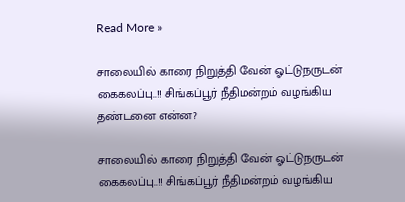Read More »

சாலையில் காரை நிறுத்தி வேன் ஓட்டுநருடன் கைகலப்பு..!! சிங்கப்பூர் நீதிமன்றம் வழங்கிய தண்டனை என்ன?

சாலையில் காரை நிறுத்தி வேன் ஓட்டுநருடன் கைகலப்பு..!! சிங்கப்பூர் நீதிமன்றம் வழங்கிய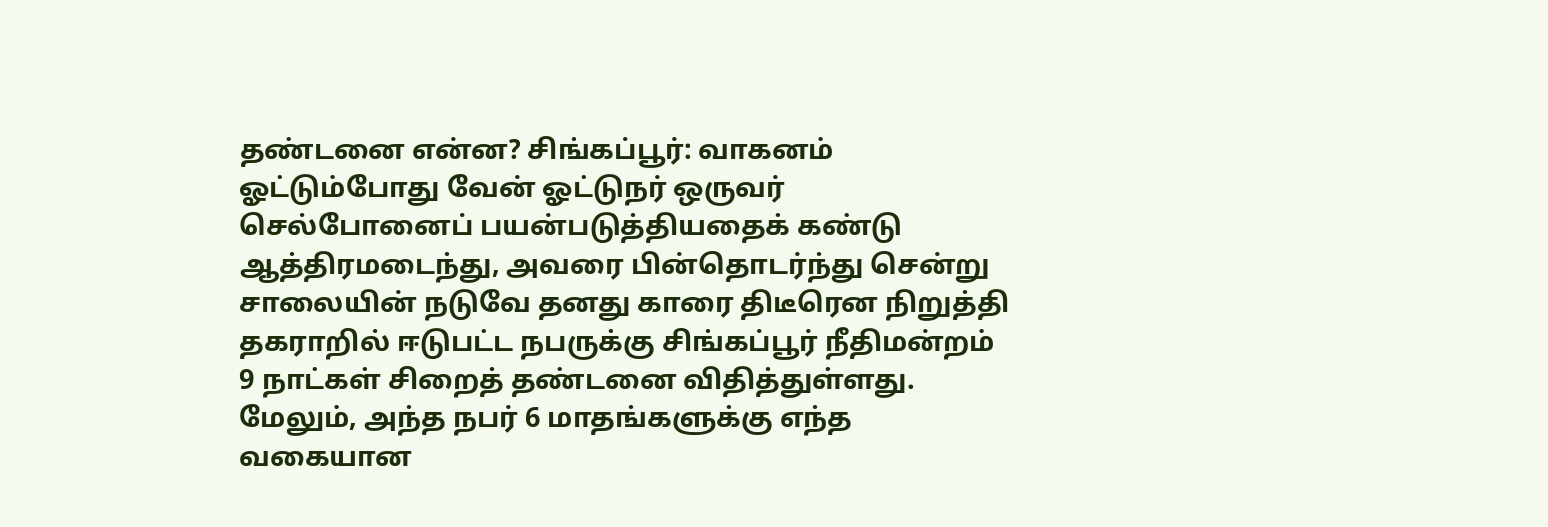தண்டனை என்ன? சிங்கப்பூர்: வாகனம் ஓட்டும்போது வேன் ஓட்டுநர் ஒருவர் செல்போனைப் பயன்படுத்தியதைக் கண்டு ஆத்திரமடைந்து, அவரை பின்தொடர்ந்து சென்று சாலையின் நடுவே தனது காரை திடீரென நிறுத்தி தகராறில் ஈடுபட்ட நபருக்கு சிங்கப்பூர் நீதிமன்றம் 9 நாட்கள் சிறைத் தண்டனை விதித்துள்ளது. மேலும், அந்த நபர் 6 மாதங்களுக்கு எந்த வகையான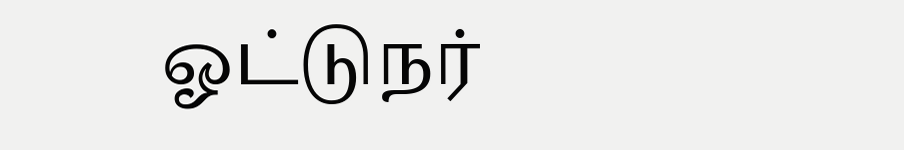ஓட்டுநர்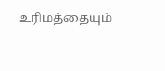உரிமத்தையும்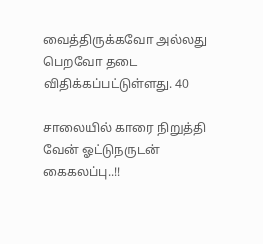வைத்திருக்கவோ அல்லது பெறவோ தடை விதிக்கப்பட்டுள்ளது. 40

சாலையில் காரை நிறுத்தி வேன் ஓட்டுநருடன் கைகலப்பு..!!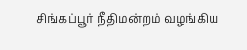சிங்கப்பூர் நீதிமன்றம் வழங்கிய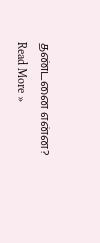தண்டனை என்ன? Read More »